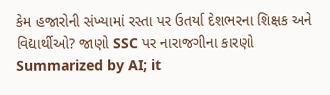કેમ હજારોની સંખ્યામાં રસ્તા પર ઉતર્યા દેશભરના શિક્ષક અને વિદ્યાર્થીઓ? જાણો SSC પર નારાજગીના કારણો
Summarized by AI; it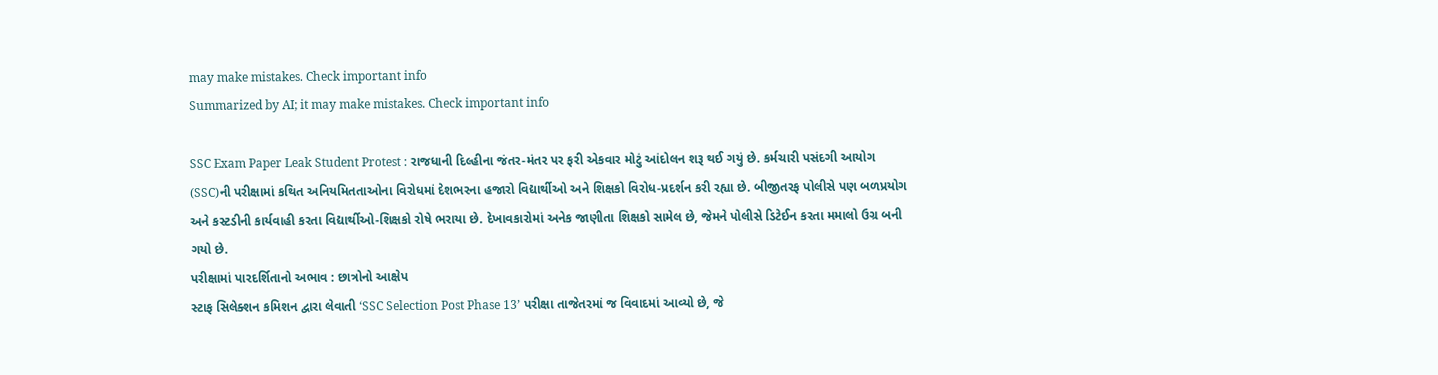may make mistakes. Check important info
Summarized by AI; it may make mistakes. Check important info

SSC Exam Paper Leak Student Protest : રાજધાની દિલ્હીના જંતર-મંતર પર ફરી એકવાર મોટું આંદોલન શરૂ થઈ ગયું છે. કર્મચારી પસંદગી આયોગ (SSC)ની પરીક્ષામાં કથિત અનિયમિતતાઓના વિરોધમાં દેશભરના હજારો વિદ્યાર્થીઓ અને શિક્ષકો વિરોધ-પ્રદર્શન કરી રહ્યા છે. બીજીતરફ પોલીસે પણ બળપ્રયોગ અને કસ્ટડીની કાર્યવાહી કરતા વિદ્યાર્થીઓ-શિક્ષકો રોષે ભરાયા છે. દેખાવકારોમાં અનેક જાણીતા શિક્ષકો સામેલ છે, જેમને પોલીસે ડિટેઈન કરતા મમાલો ઉગ્ર બની ગયો છે.
પરીક્ષામાં પારદર્શિતાનો અભાવ : છાત્રોનો આક્ષેપ
સ્ટાફ સિલેક્શન કમિશન દ્વારા લેવાતી ‘SSC Selection Post Phase 13’ પરીક્ષા તાજેતરમાં જ વિવાદમાં આવ્યો છે, જે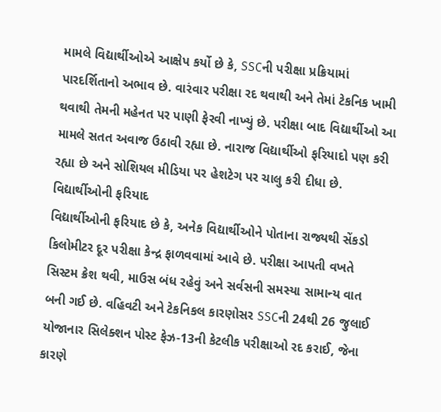મામલે વિદ્યાર્થીઓએ આક્ષેપ કર્યો છે કે, SSCની પરીક્ષા પ્રક્રિયામાં પારદર્શિતાનો અભાવ છે. વારંવાર પરીક્ષા રદ થવાથી અને તેમાં ટેકનિક ખામી થવાથી તેમની મહેનત પર પાણી ફેરવી નાખ્યું છે. પરીક્ષા બાદ વિદ્યાર્થીઓ આ મામલે સતત અવાજ ઉઠાવી રહ્યા છે. નારાજ વિદ્યાર્થીઓ ફરિયાદો પણ કરી રહ્યા છે અને સોશિયલ મીડિયા પર હેશટેગ પર ચાલુ કરી દીધા છે.
વિદ્યાર્થીઓની ફરિયાદ
વિદ્યાર્થીઓની ફરિયાદ છે કે, અનેક વિદ્યાર્થીઓને પોતાના રાજ્યથી સેંકડો કિલોમીટર દૂર પરીક્ષા કેન્દ્ર ફાળવવામાં આવે છે. પરીક્ષા આપતી વખતે સિસ્ટમ ક્રેશ થવી, માઉસ બંધ રહેવું અને સર્વસની સમસ્યા સામાન્ય વાત બની ગઈ છે. વહિવટી અને ટેકનિકલ કારણોસર SSCની 24થી 26 જુલાઈ યોજાનાર સિલેક્શન પોસ્ટ ફેઝ-13ની કેટલીક પરીક્ષાઓ રદ કરાઈ, જેના કારણે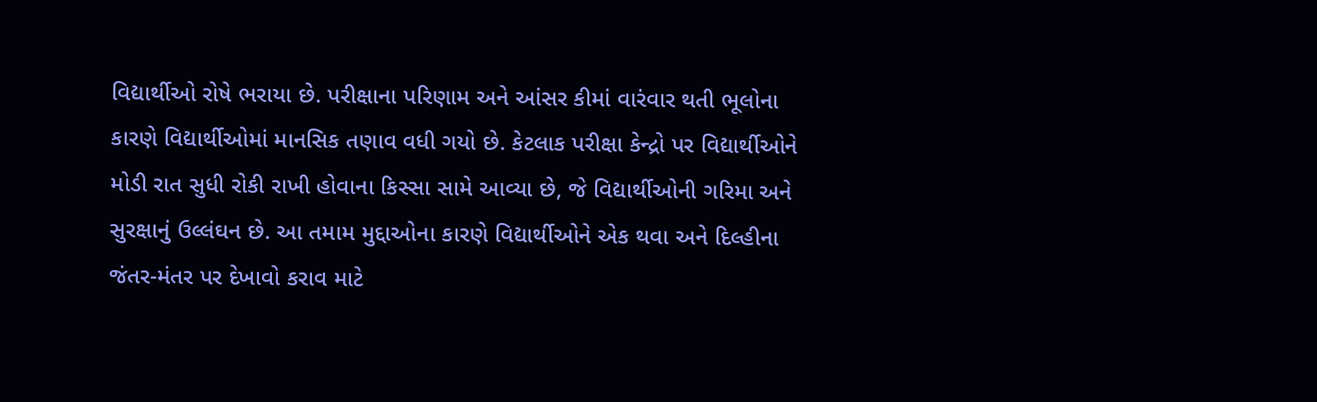વિદ્યાર્થીઓ રોષે ભરાયા છે. પરીક્ષાના પરિણામ અને આંસર કીમાં વારંવાર થતી ભૂલોના કારણે વિદ્યાર્થીઓમાં માનસિક તણાવ વધી ગયો છે. કેટલાક પરીક્ષા કેન્દ્રો પર વિદ્યાર્થીઓને મોડી રાત સુધી રોકી રાખી હોવાના કિસ્સા સામે આવ્યા છે, જે વિદ્યાર્થીઓની ગરિમા અને સુરક્ષાનું ઉલ્લંઘન છે. આ તમામ મુદ્દાઓના કારણે વિદ્યાર્થીઓને એક થવા અને દિલ્હીના જંતર-મંતર પર દેખાવો કરાવ માટે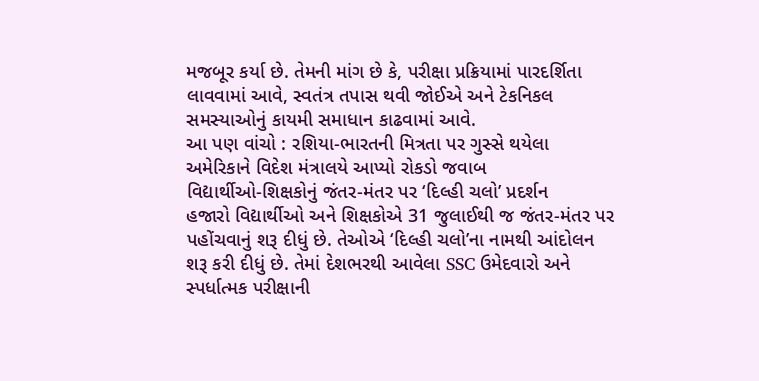મજબૂર કર્યા છે. તેમની માંગ છે કે, પરીક્ષા પ્રક્રિયામાં પારદર્શિતા લાવવામાં આવે, સ્વતંત્ર તપાસ થવી જોઈએ અને ટેકનિકલ સમસ્યાઓનું કાયમી સમાધાન કાઢવામાં આવે.
આ પણ વાંચો : રશિયા-ભારતની મિત્રતા પર ગુસ્સે થયેલા અમેરિકાને વિદેશ મંત્રાલયે આપ્યો રોકડો જવાબ
વિદ્યાર્થીઓ-શિક્ષકોનું જંતર-મંતર પર ‘દિલ્હી ચલો’ પ્રદર્શન
હજારો વિદ્યાર્થીઓ અને શિક્ષકોએ 31 જુલાઈથી જ જંતર-મંતર પર પહોંચવાનું શરૂ દીધું છે. તેઓએ ‘દિલ્હી ચલો’ના નામથી આંદોલન શરૂ કરી દીધું છે. તેમાં દેશભરથી આવેલા SSC ઉમેદવારો અને સ્પર્ધાત્મક પરીક્ષાની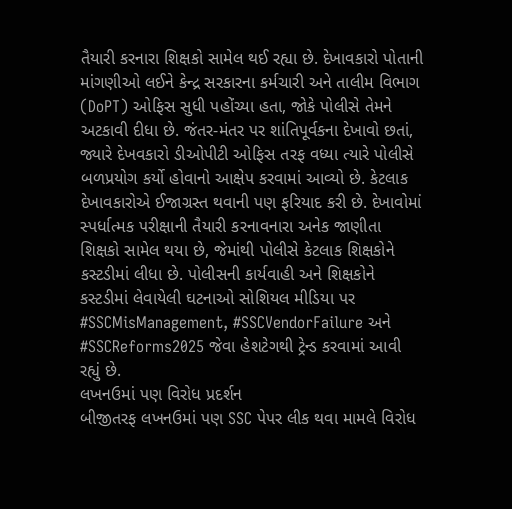તૈયારી કરનારા શિક્ષકો સામેલ થઈ રહ્યા છે. દેખાવકારો પોતાની માંગણીઓ લઈને કેન્દ્ર સરકારના કર્મચારી અને તાલીમ વિભાગ (DoPT) ઓફિસ સુધી પહોંચ્યા હતા, જોકે પોલીસે તેમને અટકાવી દીધા છે. જંતર-મંતર પર શાંતિપૂર્વકના દેખાવો છતાં, જ્યારે દેખવકારો ડીઓપીટી ઓફિસ તરફ વધ્યા ત્યારે પોલીસે બળપ્રયોગ કર્યો હોવાનો આક્ષેપ કરવામાં આવ્યો છે. કેટલાક દેખાવકારોએ ઈજાગ્રસ્ત થવાની પણ ફરિયાદ કરી છે. દેખાવોમાં સ્પર્ધાત્મક પરીક્ષાની તૈયારી કરનાવનારા અનેક જાણીતા શિક્ષકો સામેલ થયા છે, જેમાંથી પોલીસે કેટલાક શિક્ષકોને કસ્ટડીમાં લીધા છે. પોલીસની કાર્યવાહી અને શિક્ષકોને કસ્ટડીમાં લેવાયેલી ઘટનાઓ સોશિયલ મીડિયા પર #SSCMisManagement, #SSCVendorFailure અને #SSCReforms2025 જેવા હેશટેગથી ટ્રેન્ડ કરવામાં આવી રહ્યું છે.
લખનઉમાં પણ વિરોધ પ્રદર્શન
બીજીતરફ લખનઉમાં પણ SSC પેપર લીક થવા મામલે વિરોધ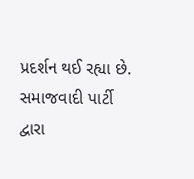પ્રદર્શન થઈ રહ્યા છે. સમાજવાદી પાર્ટી દ્વારા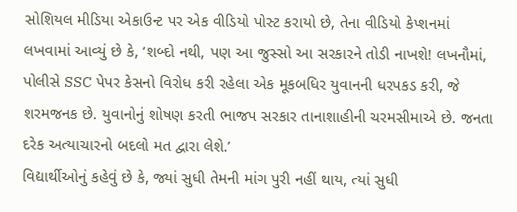સોશિયલ મીડિયા એકાઉન્ટ પર એક વીડિયો પોસ્ટ કરાયો છે, તેના વીડિયો કેપ્શનમાં લખવામાં આવ્યું છે કે, ‘શબ્દો નથી, પણ આ જુસ્સો આ સરકારને તોડી નાખશે! લખનૌમાં, પોલીસે SSC પેપર કેસનો વિરોધ કરી રહેલા એક મૂકબધિર યુવાનની ધરપકડ કરી, જે શરમજનક છે. યુવાનોનું શોષણ કરતી ભાજપ સરકાર તાનાશાહીની ચરમસીમાએ છે. જનતા દરેક અત્યાચારનો બદલો મત દ્વારા લેશે.’
વિદ્યાર્થીઓનું કહેવું છે કે, જ્યાં સુધી તેમની માંગ પુરી નહીં થાય, ત્યાં સુધી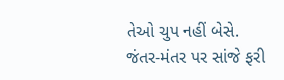તેઓ ચુપ નહીં બેસે. જંતર-મંતર પર સાંજે ફરી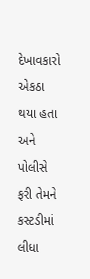દેખાવકારો એકઠા થયા હતા અને પોલીસે ફરી તેમને કસ્ટડીમાં લીધા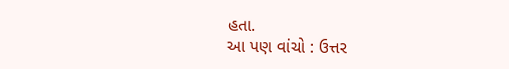હતા.
આ પણ વાંચો : ઉત્તર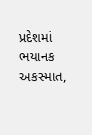પ્રદેશમાં ભયાનક અકસ્માત,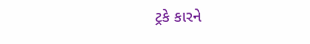ટ્રકે કારને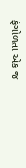ફંગોળતા એક જ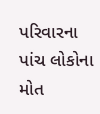પરિવારના પાંચ લોકોના મોત